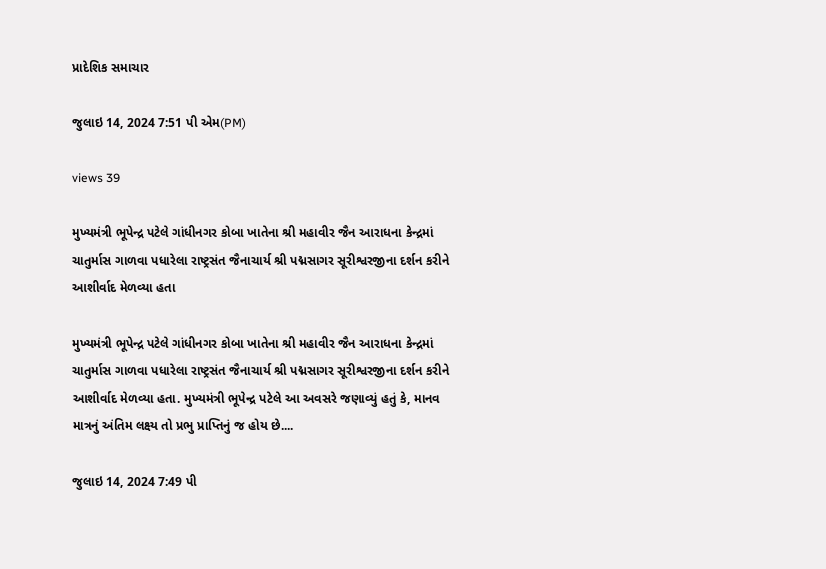પ્રાદેશિક સમાચાર

જુલાઇ 14, 2024 7:51 પી એમ(PM)

views 39

મુખ્યમંત્રી ભૂપેન્દ્ર પટેલે ગાંધીનગર કોબા ખાતેના શ્રી મહાવીર જૈન આરાધના કેન્દ્રમાં ચાતુર્માસ ગાળવા પધારેલા રાષ્ટ્રસંત જૈનાચાર્ય શ્રી પદ્મસાગર સૂરીશ્વરજીના દર્શન કરીને આશીર્વાદ મેળવ્યા હતા

મુખ્યમંત્રી ભૂપેન્દ્ર પટેલે ગાંધીનગર કોબા ખાતેના શ્રી મહાવીર જૈન આરાધના કેન્દ્રમાં ચાતુર્માસ ગાળવા પધારેલા રાષ્ટ્રસંત જૈનાચાર્ય શ્રી પદ્મસાગર સૂરીશ્વરજીના દર્શન કરીને આશીર્વાદ મેળવ્યા હતા. મુખ્યમંત્રી ભૂપેન્દ્ર પટેલે આ અવસરે જણાવ્યું હતું કે, માનવ માત્રનું અંતિમ લક્ષ્ય તો પ્રભુ પ્રાપ્તિનું જ હોય છે....

જુલાઇ 14, 2024 7:49 પી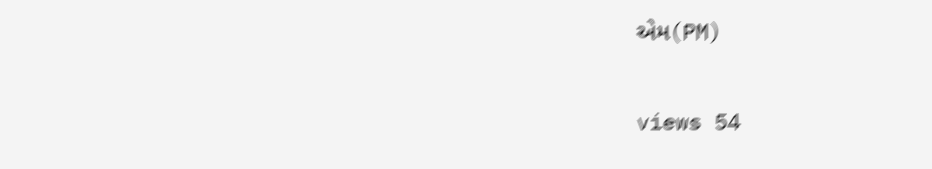એમ(PM)

views 54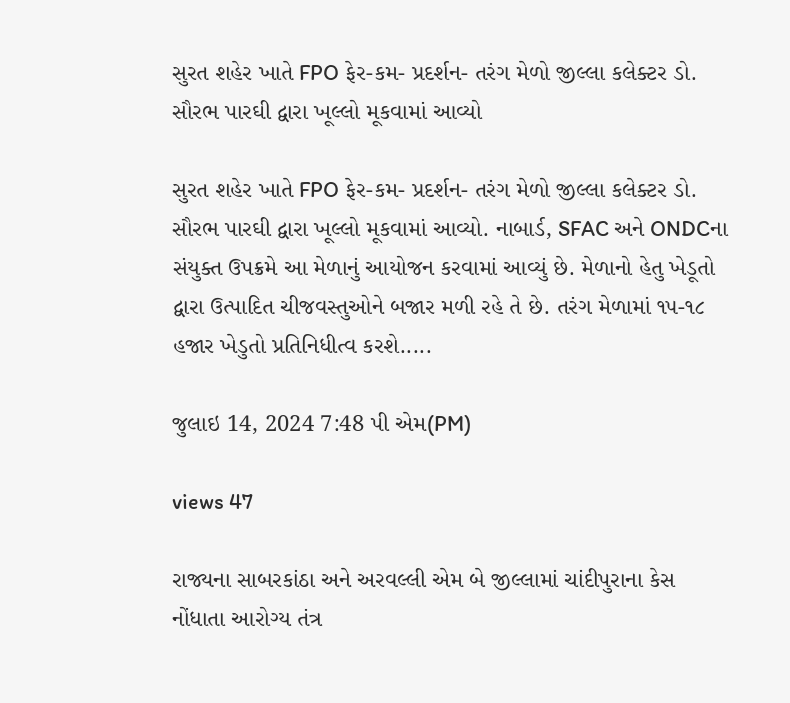સુરત શહેર ખાતે FPO ફેર-કમ- પ્રદર્શન- તરંગ મેળો જીલ્લા કલેક્ટર ડો. સૌરભ પારઘી દ્વારા ખૂલ્લો મૂકવામાં આવ્યો

સુરત શહેર ખાતે FPO ફેર-કમ- પ્રદર્શન- તરંગ મેળો જીલ્લા કલેક્ટર ડો. સૌરભ પારઘી દ્વારા ખૂલ્લો મૂકવામાં આવ્યો. નાબાર્ડ, SFAC અને ONDCના સંયુક્ત ઉપક્રમે આ મેળાનું આયોજન કરવામાં આવ્યું છે. મેળાનો હેતુ ખેડૂતો દ્વારા ઉત્પાદિત ચીજવસ્તુઓને બજાર મળી રહે તે છે. તરંગ મેળામાં ૧૫-૧૮ હજાર ખેડુતો પ્રતિનિધીત્વ કરશે.....

જુલાઇ 14, 2024 7:48 પી એમ(PM)

views 47

રાજ્યના સાબરકાંઠા અને અરવલ્લી એમ બે જીલ્લામાં ચાંદીપુરાના કેસ નોંધાતા આરોગ્ય તંત્ર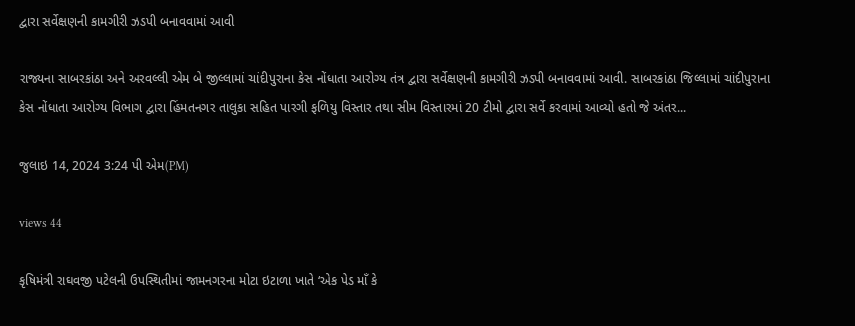દ્વારા સર્વેક્ષણની કામગીરી ઝડપી બનાવવામાં આવી

રાજ્યના સાબરકાંઠા અને અરવલ્લી એમ બે જીલ્લામાં ચાંદીપુરાના કેસ નોંધાતા આરોગ્ય તંત્ર દ્વારા સર્વેક્ષણની કામગીરી ઝડપી બનાવવામાં આવી. સાબરકાંઠા જિલ્લામાં ચાંદીપુરાના કેસ નોંધાતા આરોગ્ય વિભાગ દ્વારા હિંમતનગર તાલુકા સહિત પારગી ફળિયુ વિસ્તાર તથા સીમ વિસ્તારમાં 20 ટીમો દ્વારા સર્વે કરવામાં આવ્યો હતો જે અંતર...

જુલાઇ 14, 2024 3:24 પી એમ(PM)

views 44

કૃષિમંત્રી રાઘવજી પટેલની ઉપસ્થિતીમાં જામનગરના મોટા ઇટાળા ખાતે ‘એક પેડ માઁ કે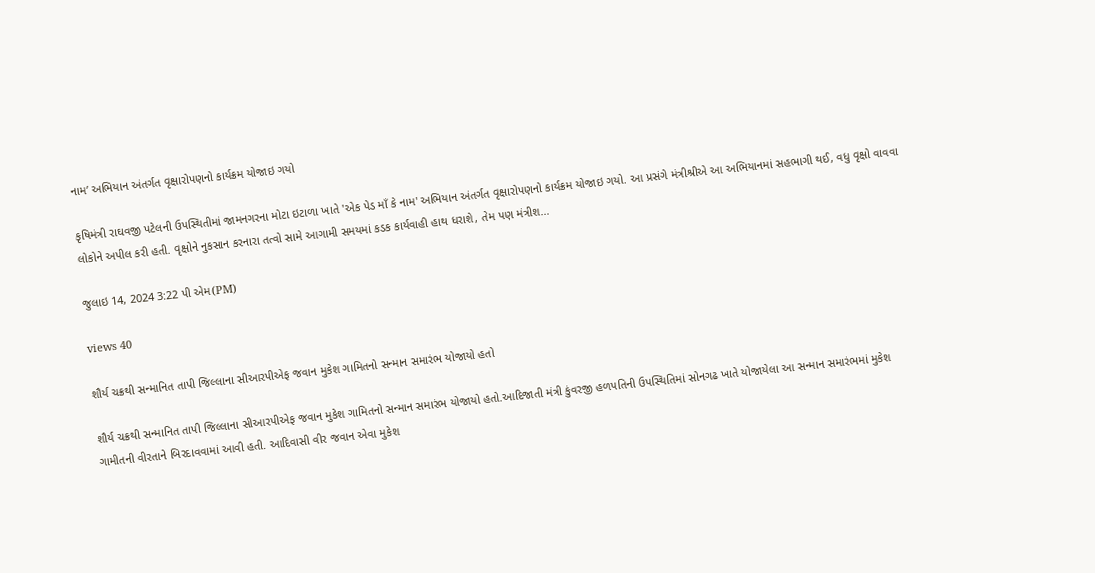નામ’ અભિયાન અંતર્ગત વૃક્ષારોપણનો કાર્યક્રમ યોજાઇ ગયો

કૃષિમંત્રી રાઘવજી પટેલની ઉપસ્થિતીમાં જામનગરના મોટા ઇટાળા ખાતે 'એક પેડ માઁ કે નામ' અભિયાન અંતર્ગત વૃક્ષારોપણનો કાર્યક્રમ યોજાઇ ગયો. આ પ્રસંગે મંત્રીશ્રીએ આ અભિયાનમાં સહભાગી થઈ, વધુ વૃક્ષો વાવવા લોકોને અપીલ કરી હતી. વૃક્ષોને નુકસાન કરનારા તત્વો સામે આગામી સમયમાં કડક કાર્યવાહી હાથ ધરાશે, તેમ પણ મંત્રીશ...

જુલાઇ 14, 2024 3:22 પી એમ(PM)

views 40

શૌર્ય ચક્રથી સન્માનિત તાપી જિલ્લાના સીઆરપીએફ જવાન મુકેશ ગામિતનો સન્માન સમારંભ યોજાયો હતો

શૌર્ય ચક્રથી સન્માનિત તાપી જિલ્લાના સીઆરપીએફ જવાન મુકેશ ગામિતનો સન્માન સમારંભ યોજાયો હતો.આદિજાતી મંત્રી કુંવરજી હળપતિની ઉપસ્થિતિમાં સોનગઢ ખાતે યોજાયેલા આ સન્માન સમારંભમાં મુકેશ ગામીતની વીરતાને બિરદાવવામાં આવી હતી. આદિવાસી વીર જવાન એવા મુકેશ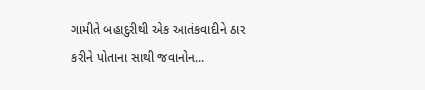ગામીતે બહાદુરીથી એક આતંકવાદીને ઠાર કરીને પોતાના સાથી જવાનોન...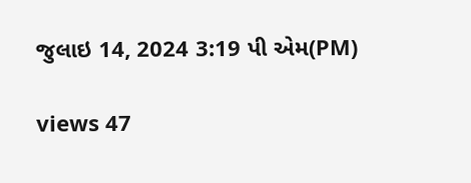જુલાઇ 14, 2024 3:19 પી એમ(PM)

views 47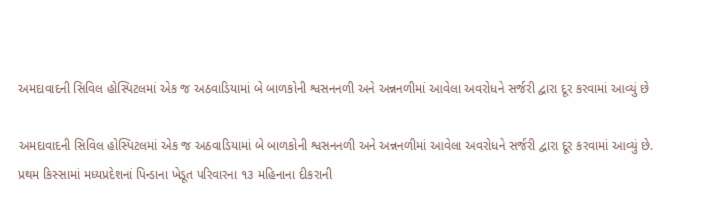અમદાવાદની સિવિલ હોસ્પિટલમાં એક જ અઠવાડિયામાં બે બાળકોની શ્વસનનળી અને અન્નનળીમાં આવેલા અવરોધને સર્જરી દ્વારા દૂર કરવામાં આવ્યું છે

અમદાવાદની સિવિલ હોસ્પિટલમાં એક જ અઠવાડિયામાં બે બાળકોની શ્વસનનળી અને અન્નનળીમાં આવેલા અવરોધને સર્જરી દ્વારા દૂર કરવામાં આવ્યું છે. પ્રથમ કિસ્સામાં મધ્યપ્રદેશનાં પિન્ડાના ખેડૂત પરિવારના ૧૩ મહિનાના દીકરાની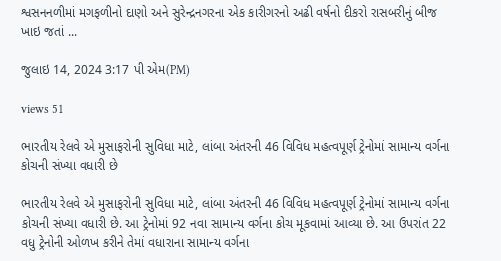શ્વસનનળીમાં મગફળીનો દાણો અને સુરેન્દ્રનગરના એક કારીગરનો અઢી વર્ષનો દીકરો રાસબરીનું બીજ ખાઇ જતાં ...

જુલાઇ 14, 2024 3:17 પી એમ(PM)

views 51

ભારતીય રેલવે એ મુસાફરોની સુવિધા માટે, લાંબા અંતરની 46 વિવિધ મહત્વપૂર્ણ ટ્રેનોમાં સામાન્ય વર્ગના કોચની સંખ્યા વધારી છે

ભારતીય રેલવે એ મુસાફરોની સુવિધા માટે, લાંબા અંતરની 46 વિવિધ મહત્વપૂર્ણ ટ્રેનોમાં સામાન્ય વર્ગના કોચની સંખ્યા વધારી છે. આ ટ્રેનોમાં 92 નવા સામાન્ય વર્ગના કોચ મૂકવામાં આવ્યા છે. આ ઉપરાંત 22 વધુ ટ્રેનોની ઓળખ કરીને તેમાં વધારાના સામાન્ય વર્ગના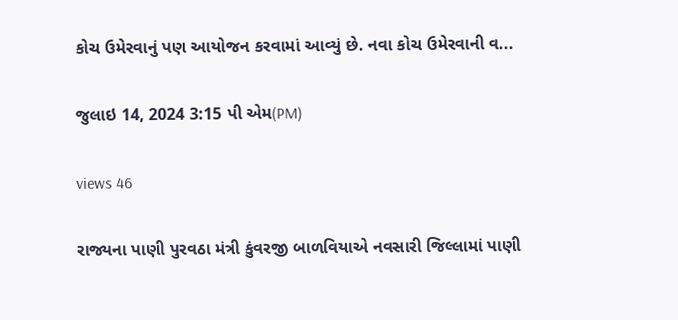કોચ ઉમેરવાનું પણ આયોજન કરવામાં આવ્યું છે. નવા કોચ ઉમેરવાની વ...

જુલાઇ 14, 2024 3:15 પી એમ(PM)

views 46

રાજ્યના પાણી પુરવઠા મંત્રી કુંવરજી બાળવિયાએ નવસારી જિલ્લામાં પાણી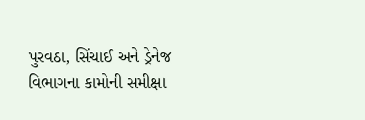પુરવઠા, સિંચાઈ અને ડ્રેનેજ વિભાગના કામોની સમીક્ષા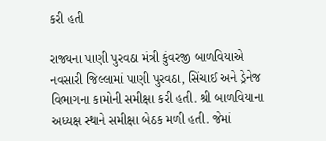કરી હતી

રાજ્યના પાણી પુરવઠા મંત્રી કુંવરજી બાળવિયાએ નવસારી જિલ્લામાં પાણી પુરવઠા, સિંચાઈ અને ડ્રેનેજ વિભાગના કામોની સમીક્ષા કરી હતી. શ્રી બાળવિયાના અધ્યક્ષ સ્થાને સમીક્ષા બેઠક મળી હતી. જેમાં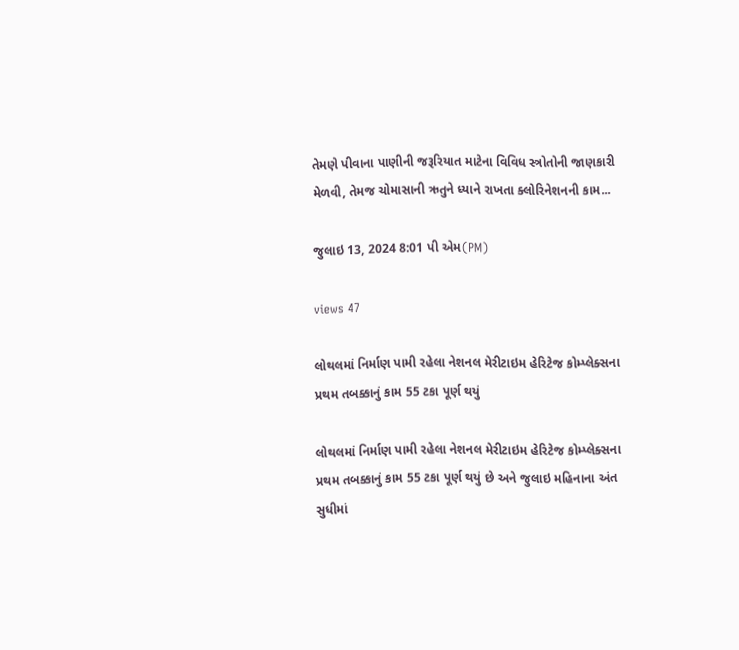તેમણે પીવાના પાણીની જરૂરિયાત માટેના વિવિધ સ્ત્રોતોની જાણકારી મેળવી, તેમજ ચોમાસાની ઋતુને ધ્યાને રાખતા ક્લોરિનેશનની કામ...

જુલાઇ 13, 2024 8:01 પી એમ(PM)

views 47

લોથલમાં નિર્માણ પામી રહેલા નેશનલ મેરીટાઇમ હેરિટેજ કોમ્પ્લેક્સના પ્રથમ તબક્કાનું કામ 55 ટકા પૂર્ણ થયું

લોથલમાં નિર્માણ પામી રહેલા નેશનલ મેરીટાઇમ હેરિટેજ કોમ્પ્લેક્સના પ્રથમ તબક્કાનું કામ 55 ટકા પૂર્ણ થયું છે અને જુલાઇ મહિનાના અંત સુધીમાં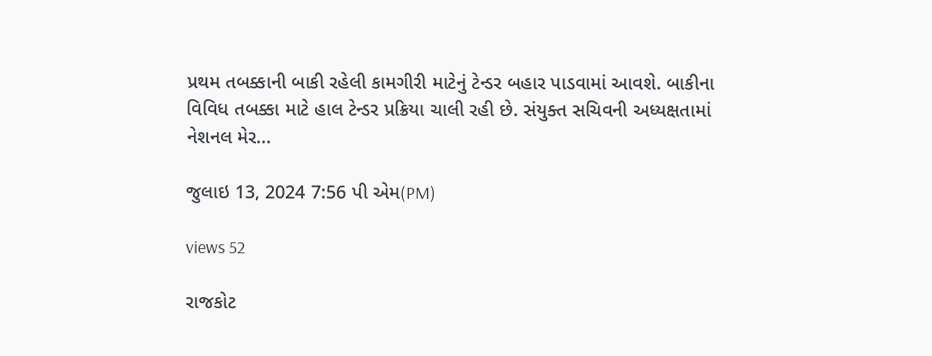પ્રથમ તબક્કાની બાકી રહેલી કામગીરી માટેનું ટેન્ડર બહાર પાડવામાં આવશે. બાકીના વિવિધ તબક્કા માટે હાલ ટેન્ડર પ્રક્રિયા ચાલી રહી છે. સંયુક્ત સચિવની અધ્યક્ષતામાં નેશનલ મેર...

જુલાઇ 13, 2024 7:56 પી એમ(PM)

views 52

રાજકોટ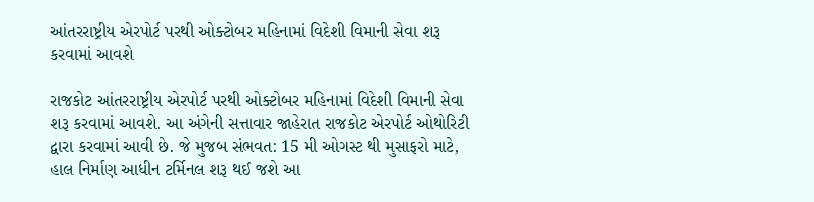આંતરરાષ્ટ્રીય એરપોર્ટ પરથી ઓક્ટોબર મહિનામાં વિદેશી વિમાની સેવા શરૂ કરવામાં આવશે

રાજકોટ આંતરરાષ્ટ્રીય એરપોર્ટ પરથી ઓક્ટોબર મહિનામાં વિદેશી વિમાની સેવા શરૂ કરવામાં આવશે. આ અંગેની સત્તાવાર જાહેરાત રાજકોટ એરપોર્ટ ઓથોરિટી દ્વારા કરવામાં આવી છે. જે મુજબ સંભવત: 15 મી ઓગસ્ટ થી મુસાફરો માટે, હાલ નિર્માણ આધીન ટર્મિનલ શરૂ થઈ જશે આ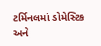ટર્મિનલમાં ડોમેસ્ટિક અને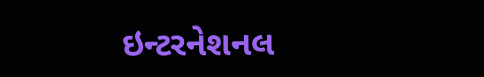ઇન્ટરનેશનલ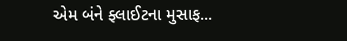એમ બંને ફ્લાઈટના મુસાફ...